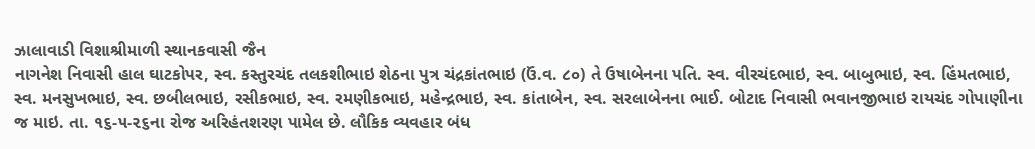ઝાલાવાડી વિશાશ્રીમાળી સ્થાનકવાસી જૈન
નાગનેશ નિવાસી હાલ ઘાટકોપર, સ્વ. કસ્તુરચંદ તલકશીભાઇ શેઠના પુત્ર ચંદ્રકાંતભાઇ (ઉં.વ. ૮૦) તે ઉષાબેનના પતિ. સ્વ. વીરચંદભાઇ, સ્વ. બાબુભાઇ, સ્વ. હિંમતભાઇ, સ્વ. મનસુખભાઇ, સ્વ. છબીલભાઇ, રસીકભાઇ, સ્વ. રમણીકભાઇ, મહેન્દ્રભાઇ, સ્વ. કાંતાબેન, સ્વ. સરલાબેનના ભાઈ. બોટાદ નિવાસી ભવાનજીભાઇ રાયચંદ ગોપાણીના જ માઇ. તા. ૧૬-૫-૨૬ના રોજ અરિહંતશરણ પામેલ છે. લૌકિક વ્યવહાર બંધ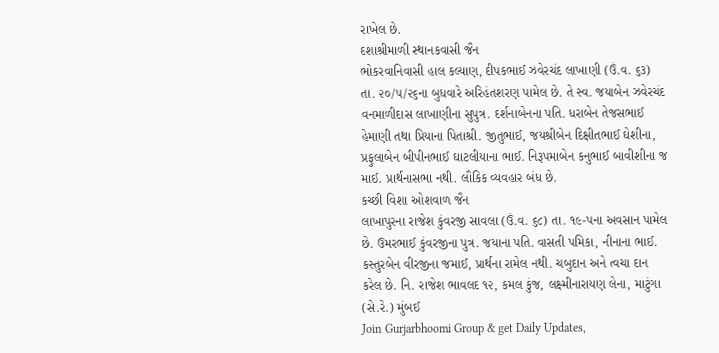રાખેલ છે.
દશાશ્રીમાળી સ્થાનકવાસી જૈન
ભોકરવાનિવાસી હાલ કલ્યાણ, દીપકભાઈ ઝવેરચંદ લાખાણી (ઉં.વ. ૬૩) તા. ૨૦/૫/૨૬ના બુધવારે અરિહંતશરણ પામેલ છે. તે સ્વ. જયાબેન ઝવેરચંદ વનમાળીદાસ લાખાણીના સુપુત્ર. દર્શનાબેનના પતિ. ધરાબેન તેજસભાઈ હેમાણી તથા પ્રિયાના પિતાશ્રી. જીતુભાઈ, જયશ્રીબેન દિક્ષીતભાઈ ઘેશીના, પ્રફુલાબેન બીપીનભાઈ ઘાટલીયાના ભાઈ. નિરૂપમાબેન કનુભાઈ બાવીશીના જ માઈ. પ્રાર્થનાસભા નથી. લૌકિક વ્યવહાર બંધ છે.
કચ્છી વિશા ઓશવાળ જૈન
લાખાપુરના રાજેશ કુંવરજી સાવલા (ઉં.વ. ૬૮) તા. ૧૯-પના અવસાન પામેલ છે. ઉમરભાઈ કુંવરજીના પુત્ર. જયાના પતિ. વાસતી પમિકા, નીનાના ભાઈ. કસ્તુરબેન વીરજીના જમાઈ, પ્રાર્થના રામેલ નથી. ચબુદાન અને ત્વચા દાન કરેલ છે. નિ. રાજેશ ભાવલદ ૧૨, કમલ કુંજ, લક્ષ્મીનારાયણ લેના, માટુંગા (સે.રે.) મુંબઈ
Join Gurjarbhoomi Group & get Daily Updates,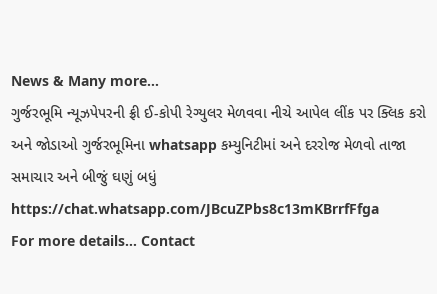News & Many more…
ગુર્જરભૂમિ ન્યૂઝપેપરની ફ્રી ઈ-કોપી રેગ્યુલર મેળવવા નીચે આપેલ લીંક પર ક્લિક કરો અને જોડાઓ ગુર્જરભૂમિના whatsapp કમ્યુનિટીમાં અને દરરોજ મેળવો તાજા સમાચાર અને બીજું ઘણું બધું https://chat.whatsapp.com/JBcuZPbs8c13mKBrrfFfga
For more details… Contact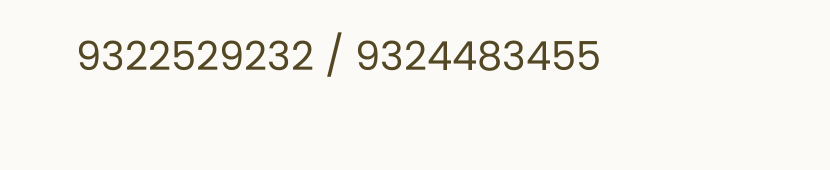9322529232 / 9324483455